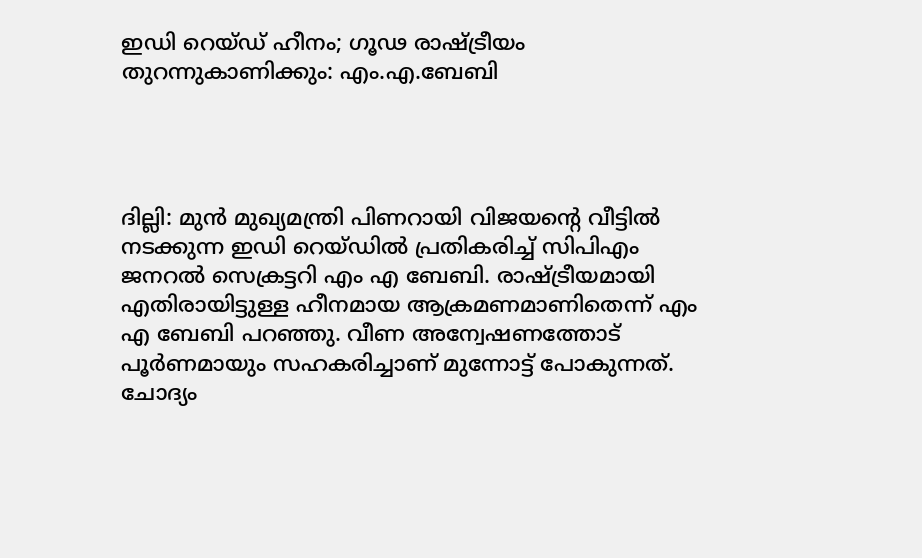ഇഡി റെയ്ഡ് ഹീനം; ഗൂഢ രാഷ്ട്രീയം തുറന്നുകാണിക്കും: എം.എ.ബേബി




ദില്ലി: മുന്‍ മുഖ്യമന്ത്രി പിണറായി വിജയന്റെ വീട്ടില്‍ നടക്കുന്ന ഇഡി റെയ്ഡില്‍ പ്രതികരിച്ച് സിപിഎം ജനറല്‍ സെക്രട്ടറി എം എ ബേബി. രാഷ്ട്രീയമായി എതിരായിട്ടുള്ള ഹീനമായ ആക്രമണമാണിതെന്ന് എം എ ബേബി പറഞ്ഞു. വീണ അന്വേഷണത്തോട് പൂര്‍ണമായും സഹകരിച്ചാണ് മുന്നോട്ട് പോകുന്നത്. ചോദ്യം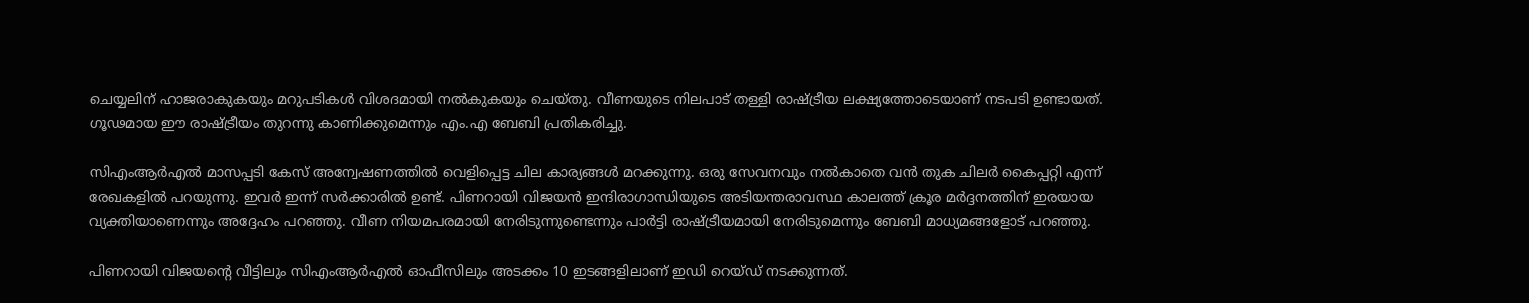ചെയ്യലിന് ഹാജരാകുകയും മറുപടികള്‍ വിശദമായി നല്‍കുകയും ചെയ്തു. വീണയുടെ നിലപാട് തള്ളി രാഷ്ട്രീയ ലക്ഷ്യത്തോടെയാണ് നടപടി ഉണ്ടായത്. ഗൂഢമായ ഈ രാഷ്ട്രീയം തുറന്നു കാണിക്കുമെന്നും എം.എ ബേബി പ്രതികരിച്ചു.

സിഎംആര്‍എല്‍ മാസപ്പടി കേസ് അന്വേഷണത്തില്‍ വെളിപ്പെട്ട ചില കാര്യങ്ങള്‍ മറക്കുന്നു. ഒരു സേവനവും നല്‍കാതെ വന്‍ തുക ചിലര്‍ കൈപ്പറ്റി എന്ന് രേഖകളില്‍ പറയുന്നു. ഇവര്‍ ഇന്ന് സര്‍ക്കാരില്‍ ഉണ്ട്. പിണറായി വിജയന്‍ ഇന്ദിരാഗാന്ധിയുടെ അടിയന്തരാവസ്ഥ കാലത്ത് ക്രൂര മര്‍ദ്ദനത്തിന് ഇരയായ വ്യക്തിയാണെന്നും അദ്ദേഹം പറഞ്ഞു. വീണ നിയമപരമായി നേരിടുന്നുണ്ടെന്നും പാര്‍ട്ടി രാഷ്ട്രീയമായി നേരിടുമെന്നും ബേബി മാധ്യമങ്ങളോട് പറഞ്ഞു.

പിണറായി വിജയന്റെ വീട്ടിലും സിഎംആര്‍എല്‍ ഓഫീസിലും അടക്കം 10 ഇടങ്ങളിലാണ് ഇഡി റെയ്ഡ് നടക്കുന്നത്.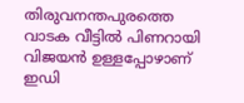തിരുവനന്തപുരത്തെ വാടക വീട്ടില്‍ പിണറായി വിജയന്‍ ഉള്ളപ്പോഴാണ് ഇഡി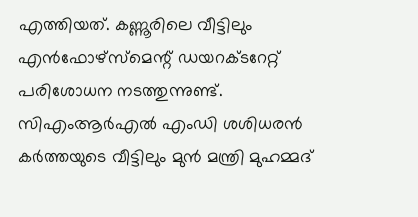എത്തിയത്. കണ്ണൂരിലെ വീട്ടിലും എന്‍ഫോഴ്‌സ്‌മെന്റ് ഡയറക്ടറേറ്റ് പരിശോധന നടത്തുന്നുണ്ട്. സിഎംആര്‍എല്‍ എംഡി ശശിധരന്‍ കര്‍ത്തയുടെ വീട്ടിലും മുന്‍ മന്ത്രി മുഹമ്മദ്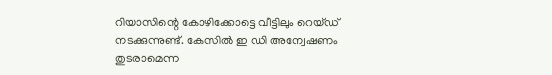റിയാസിന്റെ കോഴിക്കോട്ടെ വീട്ടിലും റെയ്ഡ് നടക്കുന്നുണ്ട്. കേസില്‍ ഇ ഡി അന്വേഷണം തുടരാമെന്ന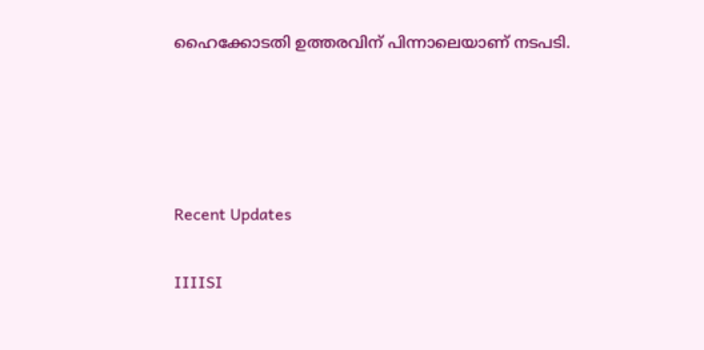ഹൈക്കോടതി ഉത്തരവിന് പിന്നാലെയാണ് നടപടി.




Recent Updates

IIIISI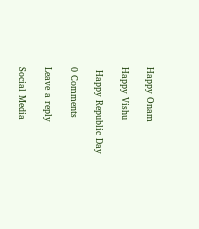Happy Onam

Happy Vishu

 Happy Republic Day

0 Comments

Leave a reply

Social Media